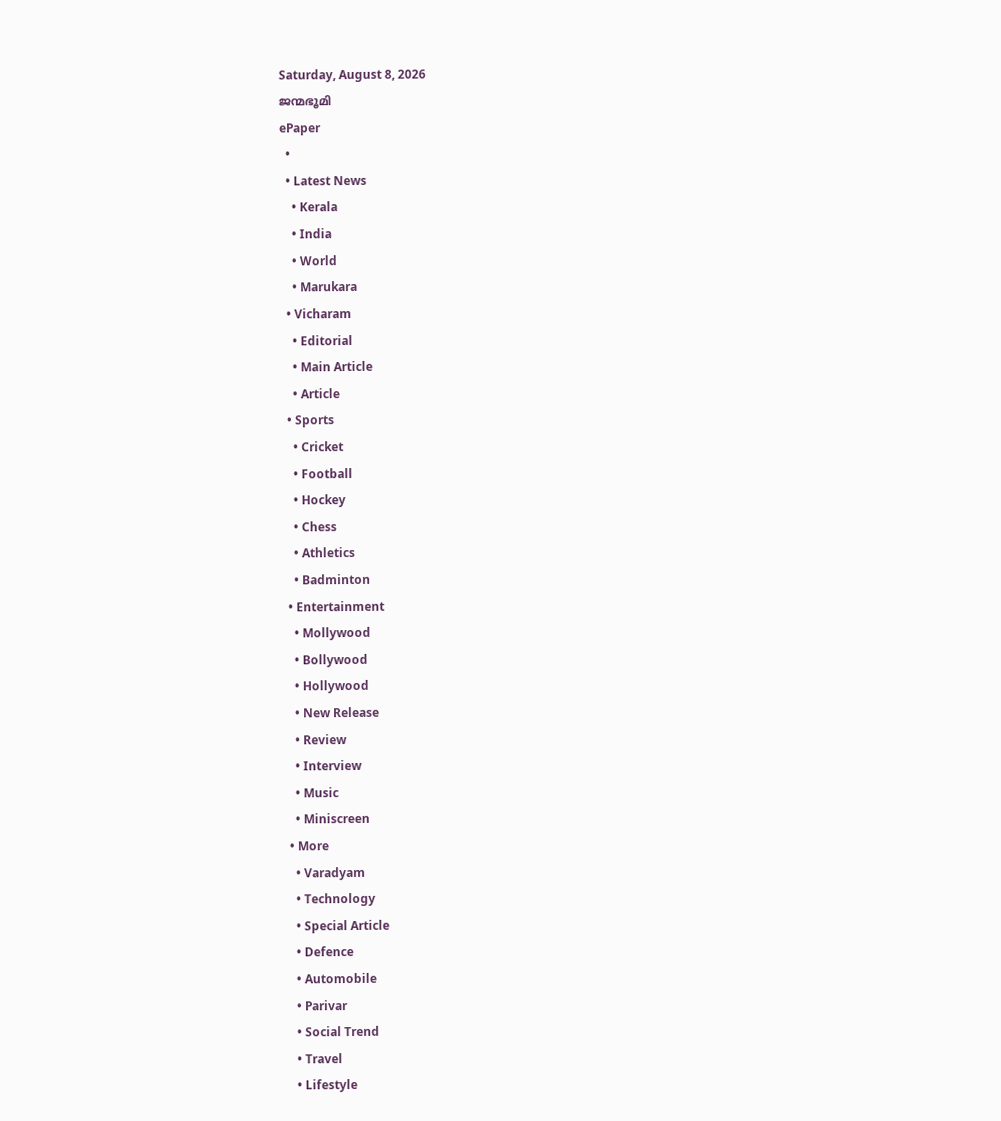Saturday, August 8, 2026
ജന്മഭൂമി
ePaper
  •
  • Latest News
    • Kerala
    • India
    • World
    • Marukara
  • Vicharam
    • Editorial
    • Main Article
    • Article
  • Sports
    • Cricket
    • Football
    • Hockey
    • Chess
    • Athletics
    • Badminton
  • Entertainment
    • Mollywood
    • Bollywood
    • Hollywood
    • New Release
    • Review
    • Interview
    • Music
    • Miniscreen
  • More
    • Varadyam
    • Technology
    • Special Article
    • Defence
    • Automobile
    • Parivar
    • Social Trend
    • Travel
    • Lifestyle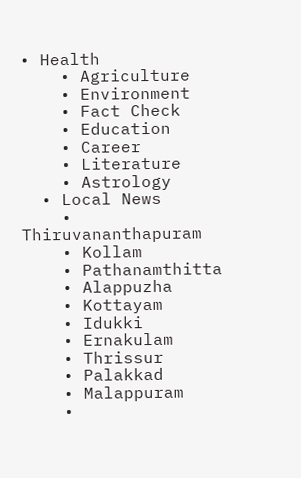• Health
    • Agriculture
    • Environment
    • Fact Check
    • Education
    • Career
    • Literature
    • Astrology
  • Local News
    • Thiruvananthapuram
    • Kollam
    • Pathanamthitta
    • Alappuzha
    • Kottayam
    • Idukki
    • Ernakulam
    • Thrissur
    • Palakkad
    • Malappuram
    •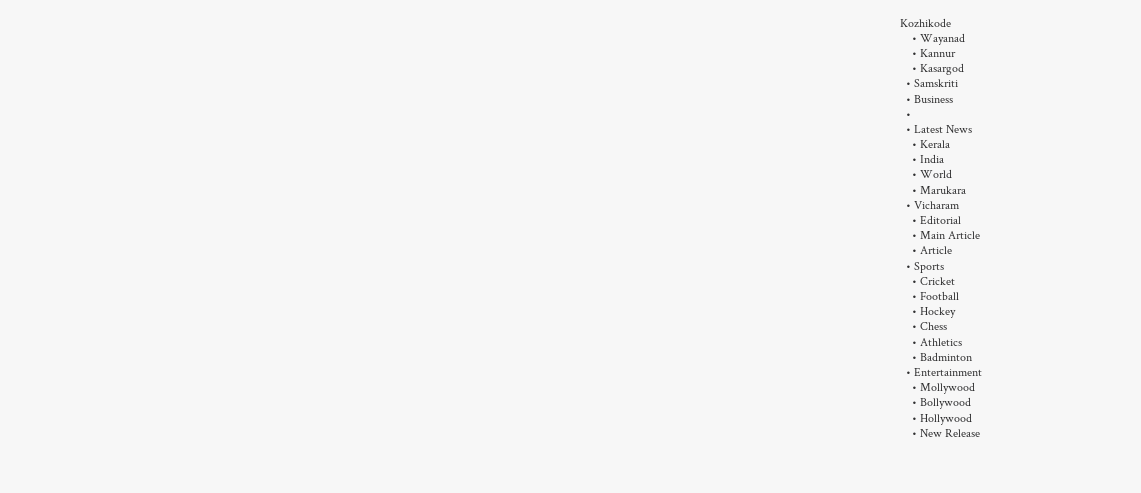Kozhikode
    • Wayanad
    • Kannur
    • Kasargod
  • Samskriti
  • Business
  •
  • Latest News
    • Kerala
    • India
    • World
    • Marukara
  • Vicharam
    • Editorial
    • Main Article
    • Article
  • Sports
    • Cricket
    • Football
    • Hockey
    • Chess
    • Athletics
    • Badminton
  • Entertainment
    • Mollywood
    • Bollywood
    • Hollywood
    • New Release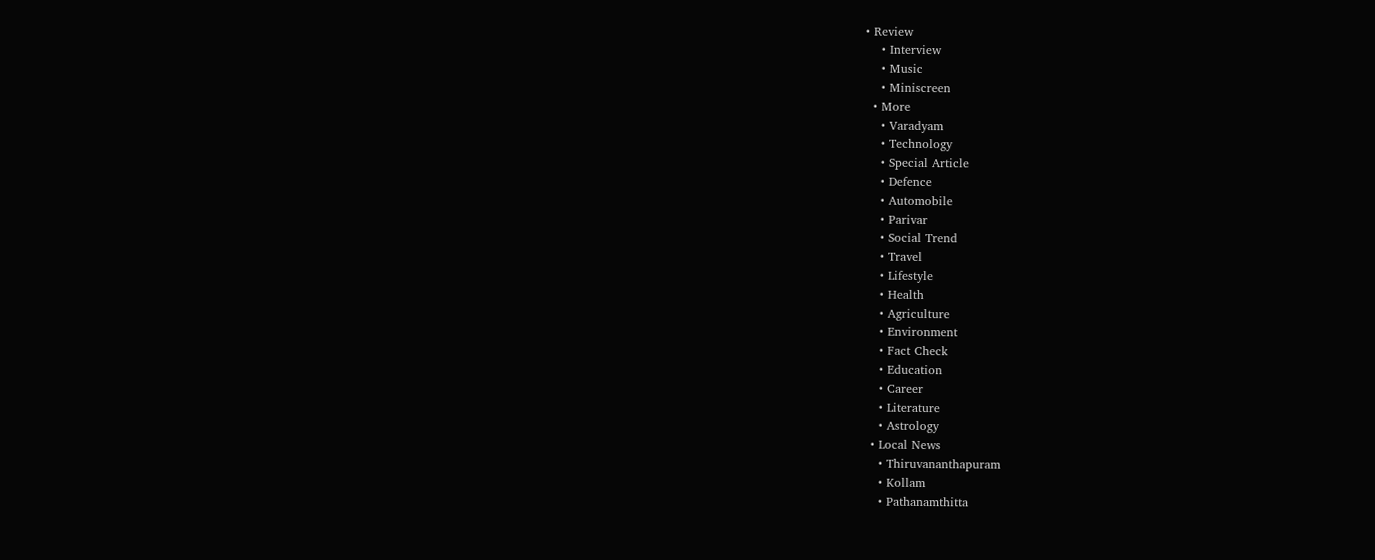• Review
    • Interview
    • Music
    • Miniscreen
  • More
    • Varadyam
    • Technology
    • Special Article
    • Defence
    • Automobile
    • Parivar
    • Social Trend
    • Travel
    • Lifestyle
    • Health
    • Agriculture
    • Environment
    • Fact Check
    • Education
    • Career
    • Literature
    • Astrology
  • Local News
    • Thiruvananthapuram
    • Kollam
    • Pathanamthitta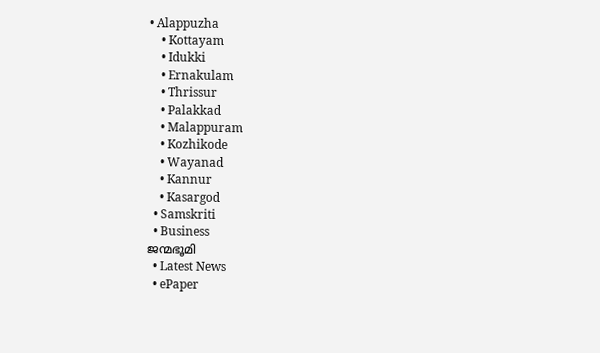• Alappuzha
    • Kottayam
    • Idukki
    • Ernakulam
    • Thrissur
    • Palakkad
    • Malappuram
    • Kozhikode
    • Wayanad
    • Kannur
    • Kasargod
  • Samskriti
  • Business
ജന്മഭൂമി
  • Latest News
  • ePaper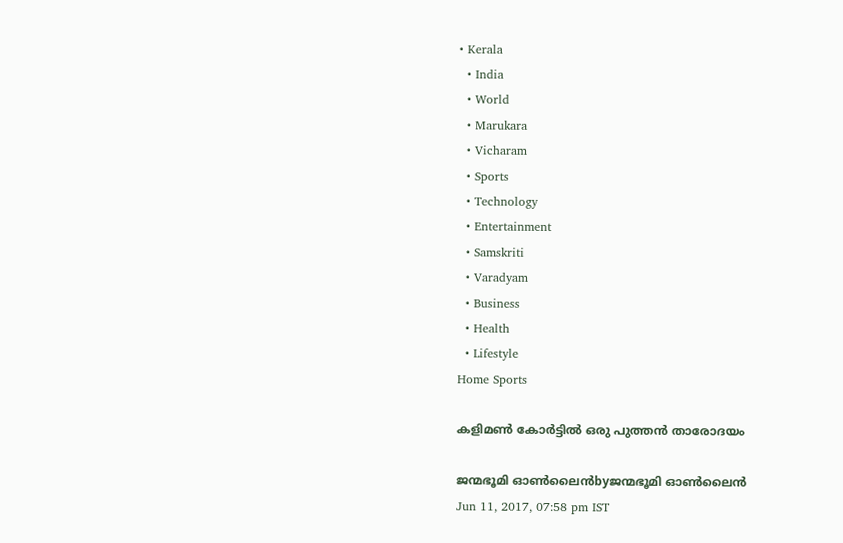• Kerala
  • India
  • World
  • Marukara
  • Vicharam
  • Sports
  • Technology
  • Entertainment
  • Samskriti
  • Varadyam
  • Business
  • Health
  • Lifestyle
Home Sports

കളിമണ്‍ കോര്‍ട്ടില്‍ ഒരു പുത്തന്‍ താരോദയം

ജന്മഭൂമി ഓണ്‍ലൈന്‍byജന്മഭൂമി ഓണ്‍ലൈന്‍
Jun 11, 2017, 07:58 pm IST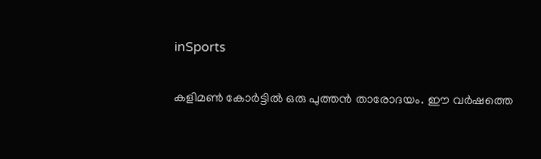inSports

കളിമണ്‍ കോര്‍ട്ടില്‍ ഒരു പുത്തന്‍ താരോദയം. ഈ വര്‍ഷത്തെ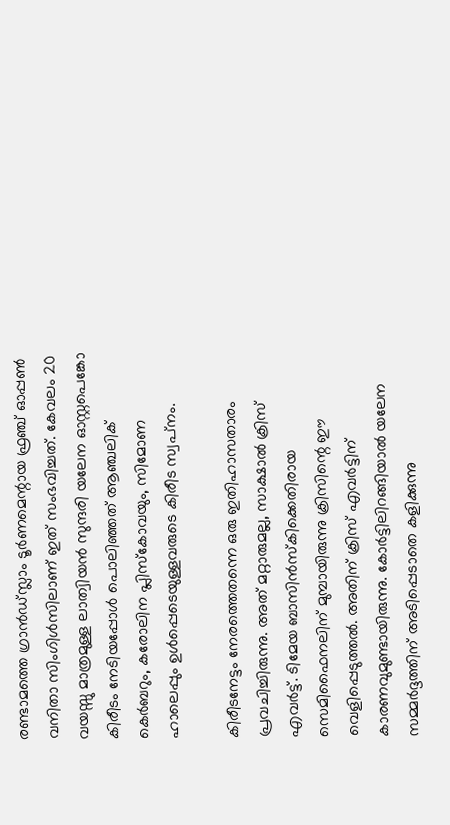രണ്ടാമത്തെ ഗ്രാന്‍ഡ്സ്ലാം ടൂര്‍ണമെന്റായ ഫ്രഞ്ച് ഓപ്പണ്‍ വനിതാ സിംഗിള്‍സിലാണ് ഇത് സംഭവിച്ചത്. കേവലം 20 വയസ്സു മാത്രമുള്ള ലാത്വിയന്‍ സുന്ദരി യലേന ഓസ്റ്റപെങ്കോ കിരീടം നേടിയപ്പോള്‍ പൊലിഞ്ഞത് ആഞ്ചലിക് കെര്‍ബറും, കരോലിന പ്ലിസ്‌കോവയും, സിമോണ ഹാലെപ്പും ഉള്‍പ്പെടെയുള്ളവരുടെ കിരീട സ്വപ്‌നം.

കിരീടനേട്ടം നേരത്തെതന്നെ ഒരു ഇതിഹാസതാരം പ്രവചിച്ചിരുന്നു. അത് മറ്റാരുമല്ല, സാക്ഷാല്‍ ക്രിസ് എവര്‍ട്ട്. ടിമേയ ബാസിന്‍സ്‌കിക്കെതിരായ സെമിഫൈനലിന് മുമ്പായിരുന്നു ക്രിസിന്റെ ഈ വെളിപ്പെടുത്തല്‍. അതിന് ക്രിസ് എവര്‍ട്ടിന് കാരണവുമുണ്ടായിരുന്നു. കോര്‍ട്ടിലിറങ്ങിയാല്‍ യലേന സമ്മര്‍ദ്ദത്തിന് അടിപ്പെടാതെ കളിക്കുന്നു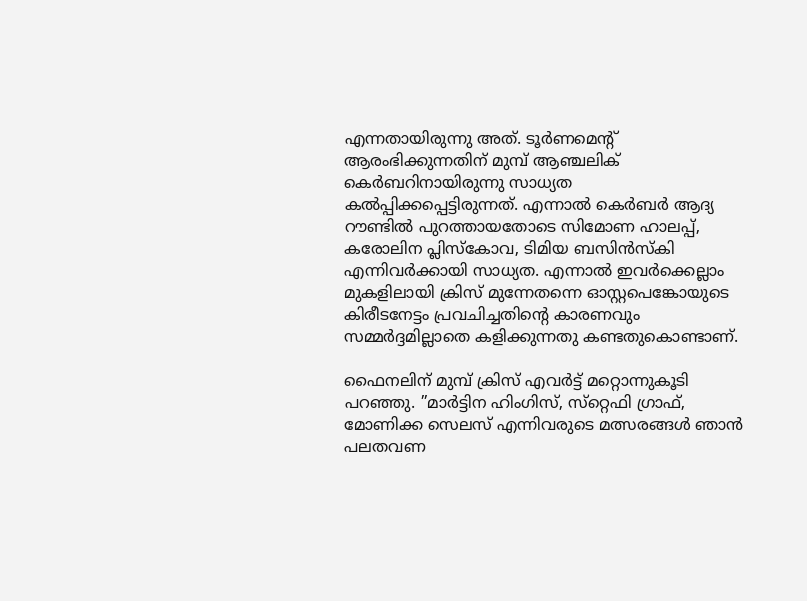എന്നതായിരുന്നു അത്. ടൂര്‍ണമെന്റ് ആരംഭിക്കുന്നതിന് മുമ്പ് ആഞ്ചലിക് കെര്‍ബറിനായിരുന്നു സാധ്യത കല്‍പ്പിക്കപ്പെട്ടിരുന്നത്. എന്നാല്‍ കെര്‍ബര്‍ ആദ്യ റൗണ്ടില്‍ പുറത്തായതോടെ സിമോണ ഹാലപ്പ്, കരോലിന പ്ലിസ്‌കോവ, ടിമിയ ബസിന്‍സ്‌കി എന്നിവര്‍ക്കായി സാധ്യത. എന്നാല്‍ ഇവര്‍ക്കെല്ലാം മുകളിലായി ക്രിസ് മുന്നേതന്നെ ഓസ്റ്റപെങ്കോയുടെ കിരീടനേട്ടം പ്രവചിച്ചതിന്റെ കാരണവും സമ്മര്‍ദ്ദമില്ലാതെ കളിക്കുന്നതു കണ്ടതുകൊണ്ടാണ്.

ഫൈനലിന് മുമ്പ് ക്രിസ് എവര്‍ട്ട് മറ്റൊന്നുകൂടി പറഞ്ഞു. ”മാര്‍ട്ടിന ഹിംഗിസ്, സ്‌റ്റെഫി ഗ്രാഫ്, മോണിക്ക സെലസ് എന്നിവരുടെ മത്സരങ്ങള്‍ ഞാന്‍ പലതവണ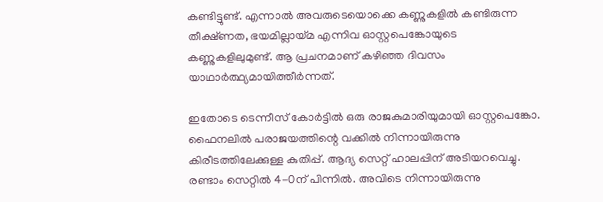കണ്ടിട്ടുണ്ട്. എന്നാല്‍ അവരുടെയൊക്കെ കണ്ണുകളില്‍ കണ്ടിരുന്ന തീക്ഷ്ണത, ഭയമില്ലായ്‌മ എന്നിവ ഓസ്റ്റപെങ്കോയുടെ കണ്ണുകളിലുമുണ്ട്. ആ പ്രചനമാണ് കഴിഞ്ഞ ദിവസം യാഥാര്‍ത്ഥ്യമായിത്തീര്‍ന്നത്.

ഇതോടെ ടെന്നീസ് കോര്‍ട്ടില്‍ ഒരു രാജകുമാരിയുമായി ഓസ്റ്റപെങ്കോ. ഫൈനലില്‍ പരാജയത്തിന്റെ വക്കില്‍ നിന്നായിരുന്നു കിരീടത്തിലേക്കുള്ള കുതിപ്പ്. ആദ്യ സെറ്റ് ഹാലപ്പിന് അടിയറവെച്ചു. രണ്ടാം സെറ്റില്‍ 4-0ന് പിന്നില്‍. അവിടെ നിന്നായിരുന്നു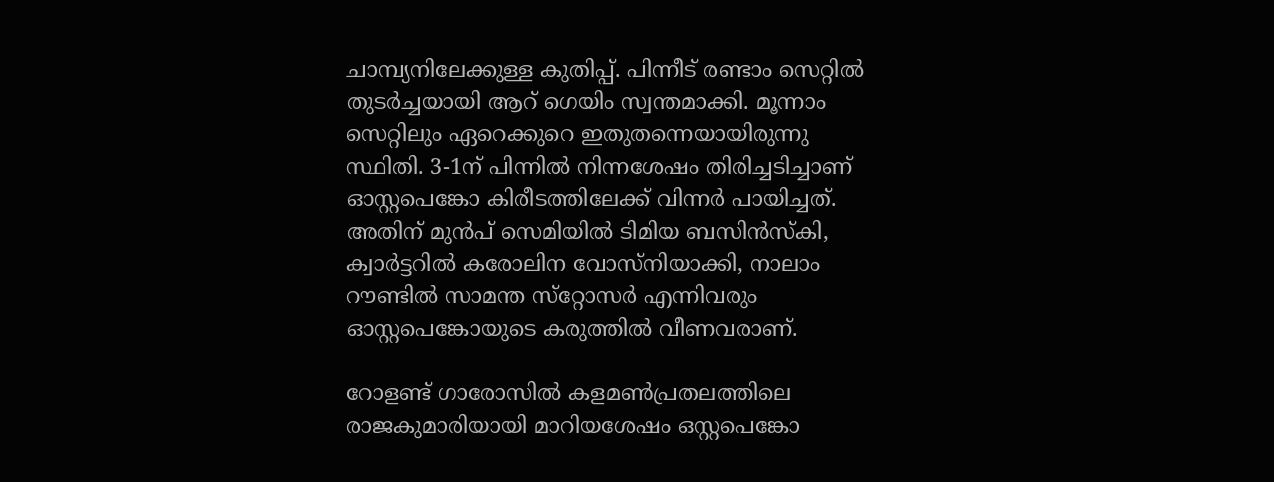ചാമ്പ്യനിലേക്കുള്ള കുതിപ്പ്. പിന്നീട് രണ്ടാം സെറ്റില്‍ തുടര്‍ച്ചയായി ആറ് ഗെയിം സ്വന്തമാക്കി. മൂന്നാം സെറ്റിലും ഏറെക്കുറെ ഇതുതന്നെയായിരുന്നു സ്ഥിതി. 3-1ന് പിന്നില്‍ നിന്നശേഷം തിരിച്ചടിച്ചാണ് ഓസ്റ്റപെങ്കോ കിരീടത്തിലേക്ക് വിന്നര്‍ പായിച്ചത്. അതിന് മുന്‍പ് സെമിയില്‍ ടിമിയ ബസിന്‍സ്‌കി, ക്വാര്‍ട്ടറില്‍ കരോലിന വോസ്‌നിയാക്കി, നാലാം റൗണ്ടില്‍ സാമന്ത സ്‌റ്റോസര്‍ എന്നിവരും ഓസ്റ്റപെങ്കോയുടെ കരുത്തില്‍ വീണവരാണ്.

റോളണ്ട് ഗാരോസില്‍ കളമണ്‍പ്രതലത്തിലെ രാജകുമാരിയായി മാറിയശേഷം ഒസ്റ്റപെങ്കോ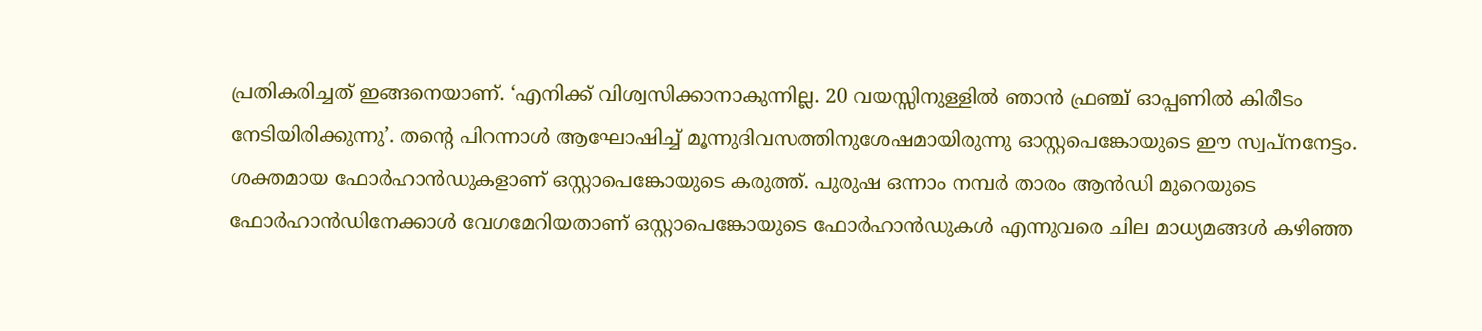പ്രതികരിച്ചത് ഇങ്ങനെയാണ്. ‘എനിക്ക് വിശ്വസിക്കാനാകുന്നില്ല. 20 വയസ്സിനുള്ളില്‍ ഞാന്‍ ഫ്രഞ്ച് ഓപ്പണില്‍ കിരീടം നേടിയിരിക്കുന്നു’. തന്റെ പിറന്നാള്‍ ആഘോഷിച്ച് മൂന്നുദിവസത്തിനുശേഷമായിരുന്നു ഓസ്റ്റപെങ്കോയുടെ ഈ സ്വപ്‌നനേട്ടം. ശക്തമായ ഫോര്‍ഹാന്‍ഡുകളാണ് ഒസ്റ്റാപെങ്കോയുടെ കരുത്ത്. പുരുഷ ഒന്നാം നമ്പര്‍ താരം ആന്‍ഡി മുറെയുടെ ഫോര്‍ഹാന്‍ഡിനേക്കാള്‍ വേഗമേറിയതാണ് ഒസ്റ്റാപെങ്കോയുടെ ഫോര്‍ഹാന്‍ഡുകള്‍ എന്നുവരെ ചില മാധ്യമങ്ങള്‍ കഴിഞ്ഞ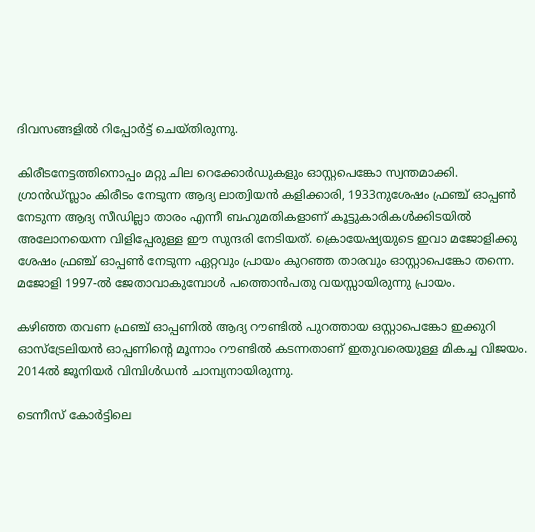ദിവസങ്ങളില്‍ റിപ്പോര്‍ട്ട് ചെയ്തിരുന്നു.

കിരീടനേട്ടത്തിനൊപ്പം മറ്റു ചില റെക്കോര്‍ഡുകളും ഓസ്റ്റപെങ്കോ സ്വന്തമാക്കി. ഗ്രാന്‍ഡ്സ്ലാം കിരീടം നേടുന്ന ആദ്യ ലാത്വിയന്‍ കളിക്കാരി, 1933നുശേഷം ഫ്രഞ്ച് ഓപ്പണ്‍ നേടുന്ന ആദ്യ സീഡില്ലാ താരം എന്നീ ബഹുമതികളാണ് കൂട്ടുകാരികള്‍ക്കിടയില്‍ അലോനയെന്ന വിളിപ്പേരുള്ള ഈ സുന്ദരി നേടിയത്. ക്രൊയേഷ്യയുടെ ഇവാ മജോളിക്കു ശേഷം ഫ്രഞ്ച് ഓപ്പണ്‍ നേടുന്ന ഏറ്റവും പ്രായം കുറഞ്ഞ താരവും ഓസ്റ്റാപെങ്കോ തന്നെ. മജോളി 1997-ല്‍ ജേതാവാകുമ്പോള്‍ പത്തൊന്‍പതു വയസ്സായിരുന്നു പ്രായം.

കഴിഞ്ഞ തവണ ഫ്രഞ്ച് ഓപ്പണില്‍ ആദ്യ റൗണ്ടില്‍ പുറത്തായ ഒസ്റ്റാപെങ്കോ ഇക്കുറി ഓസ്‌ട്രേലിയന്‍ ഓപ്പണിന്റെ മൂന്നാം റൗണ്ടില്‍ കടന്നതാണ് ഇതുവരെയുള്ള മികച്ച വിജയം. 2014ല്‍ ജൂനിയര്‍ വിമ്പിള്‍ഡന്‍ ചാമ്പ്യനായിരുന്നു.

ടെന്നീസ് കോര്‍ട്ടിലെ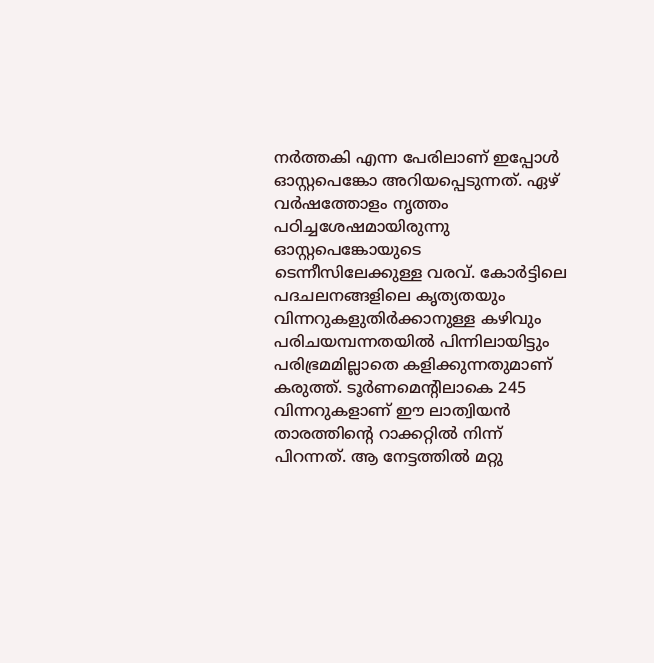നര്‍ത്തകി എന്ന പേരിലാണ് ഇപ്പോള്‍ ഓസ്റ്റപെങ്കോ അറിയപ്പെടുന്നത്. ഏഴ് വര്‍ഷത്തോളം നൃത്തം പഠിച്ചശേഷമായിരുന്നു ഓസ്റ്റപെങ്കോയുടെ ടെന്നീസിലേക്കുള്ള വരവ്. കോര്‍ട്ടിലെ പദചലനങ്ങളിലെ കൃത്യതയും വിന്നറുകളുതിര്‍ക്കാനുള്ള കഴിവും പരിചയമ്പന്നതയില്‍ പിന്നിലായിട്ടും പരിഭ്രമമില്ലാതെ കളിക്കുന്നതുമാണ് കരുത്ത്. ടൂര്‍ണമെന്റിലാകെ 245 വിന്നറുകളാണ് ഈ ലാത്വിയന്‍ താരത്തിന്റെ റാക്കറ്റില്‍ നിന്ന് പിറന്നത്. ആ നേട്ടത്തില്‍ മറ്റു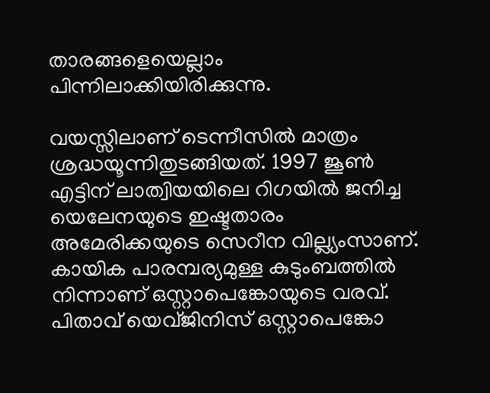താരങ്ങളെയെല്ലാം പിന്നിലാക്കിയിരിക്കുന്നു.

വയസ്സിലാണ് ടെന്നീസില്‍ മാത്രം ശ്രദ്ധയൂന്നിതുടങ്ങിയത്. 1997 ജൂണ്‍ എട്ടിന് ലാത്വിയയിലെ റിഗയില്‍ ജനിച്ച യെലേനയുടെ ഇഷ്ടതാരം അമേരിക്കയുടെ സെറീന വില്ല്യംസാണ്. കായിക പാരമ്പര്യമുള്ള കുടുംബത്തില്‍ നിന്നാണ് ഒസ്റ്റാപെങ്കോയുടെ വരവ്. പിതാവ് യെവ്ജിനിസ് ഒസ്റ്റാപെങ്കോ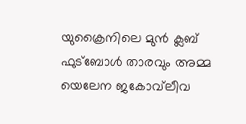യുക്രൈനിലെ മുന്‍ ക്ലബ് ഫുട്‌ബോള്‍ താരവും അമ്മ യെലേന ജകോവ്‌ലീവ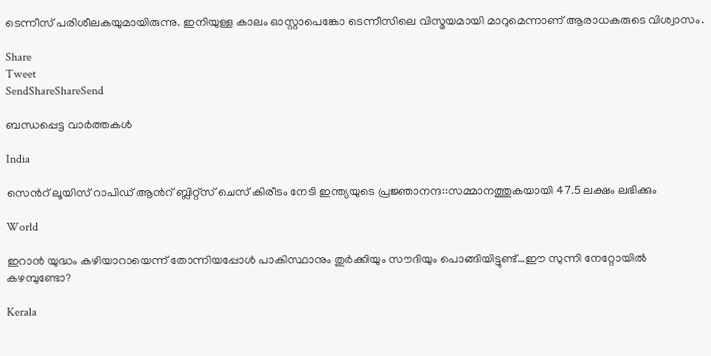ടെന്നീസ് പരിശീലകയുമായിരുന്നു. ഇനിയുള്ള കാലം ഓസ്റ്റാപെങ്കോ ടെന്നീസിലെ വിസ്മയമായി മാറുമെന്നാണ് ആരാധകരുടെ വിശ്വാസം.

Share
Tweet
SendShareShareSend

ബന്ധപ്പെട്ട വാര്‍ത്തകള്‍

India

സെന്‍റ് ലൂയിസ് റാപിഡ് ആന്‍റ് ബ്ലിറ്റ്സ് ചെസ് കിരീടം നേടി ഇന്ത്യയുടെ പ്രജ്ഞാനന്ദ::സമ്മാനത്തുകയായി 47.5 ലക്ഷം ലഭിക്കും

World

ഇറാന്‍ യുദ്ധം കഴിയാറായെന്ന് തോന്നിയപ്പോള്‍ പാകിസ്ഥാനും തുര്‍ക്കിയും സൗദിയും പൊങ്ങിയിട്ടുണ്ട്…ഈ സുന്നി നേറ്റോയില്‍ കഴമ്പുണ്ടോ?

Kerala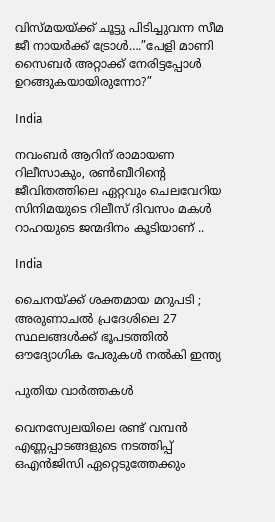വിസ്മയയ്‌ക്ക് ചൂട്ടു പിടിച്ചുവന്ന സീമ ജീ നായര്‍ക്ക് ട്രോള്‍….”പേളി മാണി സൈബര്‍ അറ്റാക്ക് നേരിട്ടപ്പോള്‍ ഉറങ്ങുകയായിരുന്നോ?”

India

നവംബര്‍ ആറിന് രാമായണ റിലീസാകും, രണ്‍ബീറിന്റെ ജീവിതത്തിലെ ഏറ്റവും ചെലവേറിയ സിനിമയുടെ റിലീസ് ദിവസം മകള്‍ റാഹയുടെ ജന്മദിനം കൂടിയാണ് ..

India

ചൈനയ്‌ക്ക് ശക്തമായ മറുപടി ; അരുണാചൽ പ്രദേശിലെ 27 സ്ഥലങ്ങൾക്ക് ഭൂപടത്തിൽ ഔദ്യോഗിക പേരുകൾ നൽകി ഇന്ത്യ

പുതിയ വാര്‍ത്തകള്‍

വെനസ്വേലയിലെ രണ്ട് വമ്പന്‍ എണ്ണപ്പാടങ്ങളുടെ നടത്തിപ്പ് ഒഎന്‍ജിസി ഏറ്റെടുത്തേക്കും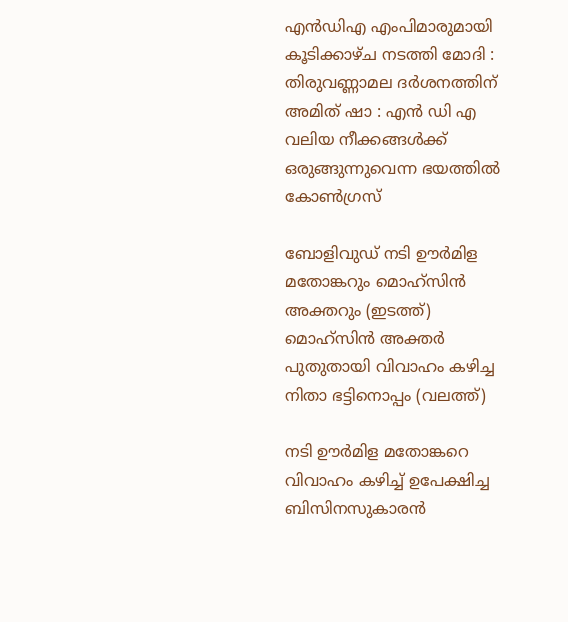എൻഡിഎ എംപിമാരുമായി കൂടിക്കാഴ്ച നടത്തി മോദി : തിരുവണ്ണാമല ദർശനത്തിന് അമിത് ഷാ : എൻ ഡി എ വലിയ നീക്കങ്ങൾക്ക് ഒരുങ്ങുന്നുവെന്ന ഭയത്തിൽ കോൺഗ്രസ്

ബോളിവുഡ് നടി ഊര്‍മിള മതോങ്കറും മൊഹ്സിന്‍ അക്തറും (ഇടത്ത്) മൊഹ്സിന്‍ അക്തര്‍ പുതുതായി വിവാഹം കഴിച്ച നിതാ ഭട്ടിനൊപ്പം (വലത്ത്)

നടി ഊര്‍മിള മതോങ്കറെ വിവാഹം കഴിച്ച് ഉപേക്ഷിച്ച ബിസിനസുകാരന്‍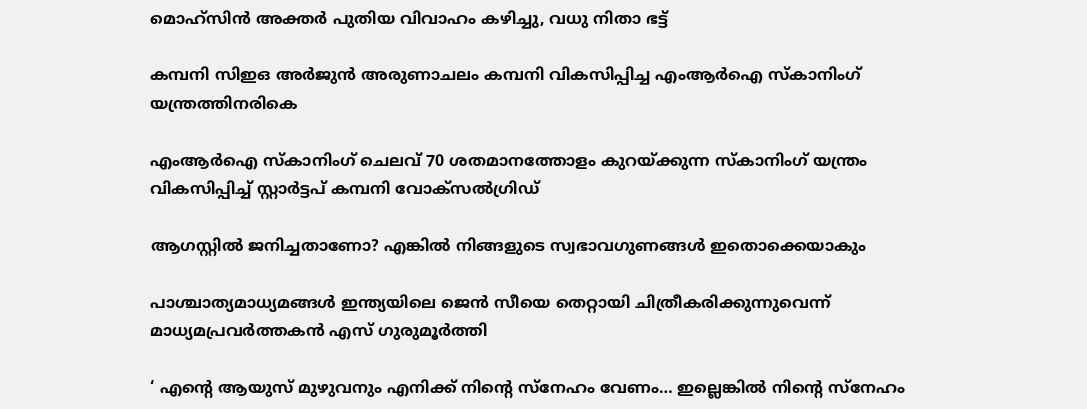മൊഹ്സിന്‍ അക്തര്‍ പുതിയ വിവാഹം കഴിച്ചു, വധു നിതാ ഭട്ട്

കമ്പനി സിഇഒ അര്‍ജുന്‍ അരുണാചലം കമ്പനി വികസിപ്പിച്ച എംആര്‍ഐ സ്കാനിംഗ് യന്ത്രത്തിനരികെ

എംആര്‍ഐ സ്കാനിംഗ് ചെലവ് 70 ശതമാനത്തോളം കുറയ്‌ക്കുന്ന സ്കാനിംഗ് യന്ത്രം വികസിപ്പിച്ച് സ്റ്റാര്‍ട്ടപ് കമ്പനി വോക്സല്‍ഗ്രിഡ്

ആഗസ്റ്റിൽ ജനിച്ചതാണോ? എങ്കിൽ നിങ്ങളുടെ സ്വഭാവഗുണങ്ങൾ ഇതൊക്കെയാകും

പാശ്ചാത്യമാധ്യമങ്ങള്‍ ഇന്ത്യയിലെ ജെന്‍ സീയെ തെറ്റായി ചിത്രീകരിക്കുന്നുവെന്ന് മാധ്യമപ്രവര്‍ത്തകന്‍ എസ് ഗുരുമൂര്‍ത്തി

‘ എന്റെ ആയുസ് മുഴുവനും എനിക്ക് നിന്റെ സ്നേഹം വേണം… ഇല്ലെങ്കിൽ നിന്റെ സ്നേഹം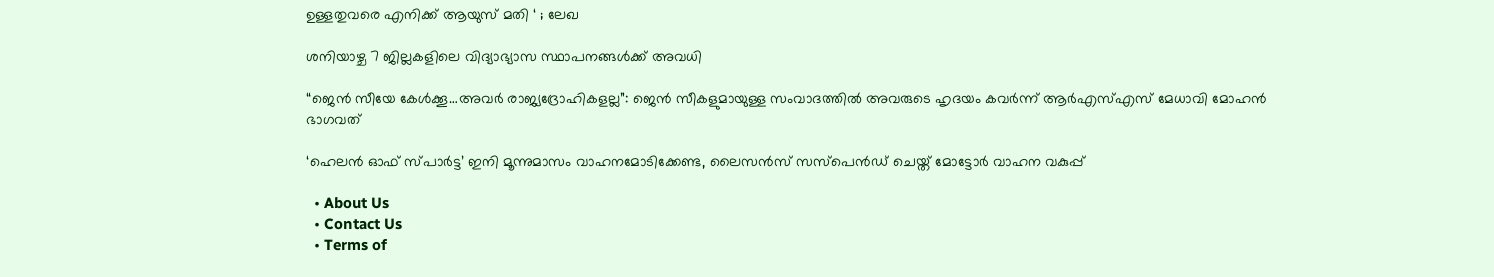ഉള്ളതുവരെ എനിക്ക് ആയുസ് മതി ‘ ; ലേഖ

ശനിയാഴ്ച 7 ജില്ലകളിലെ വിദ്യാഭ്യാസ സ്ഥാപനങ്ങള്‍ക്ക് അവധി

“ജെന്‍ സീയേ കേള്‍ക്കൂ…അവര്‍ രാജ്യദ്രോഹികളല്ല”: ജെന്‍ സീകളുമായുള്ള സംവാദത്തില്‍ അവരുടെ ഹൃദയം കവര്‍ന്ന് ആര്‍എസ്എസ് മേധാവി മോഹന്‍ ഭാഗവത്

‘ഹെലന്‍ ഓഫ് സ്പാര്‍ട്ട’ ഇനി മൂന്നുമാസം വാഹനമോടിക്കേണ്ട, ലൈസന്‍സ് സസ്‌പെന്‍ഡ് ചെയ്ത് മോട്ടോര്‍ വാഹന വകുപ്പ്

  • About Us
  • Contact Us
  • Terms of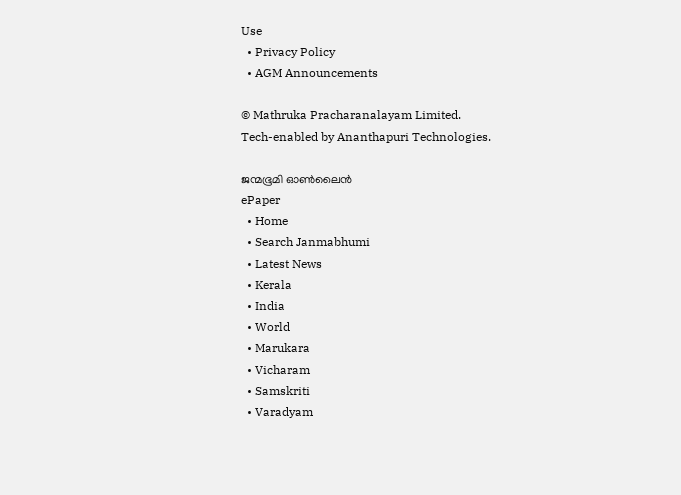Use
  • Privacy Policy
  • AGM Announcements

© Mathruka Pracharanalayam Limited.
Tech-enabled by Ananthapuri Technologies.

ജന്മഭൂമി ഓണ്‍ലൈന്‍
ePaper
  • Home
  • Search Janmabhumi
  • Latest News
  • Kerala
  • India
  • World
  • Marukara
  • Vicharam
  • Samskriti
  • Varadyam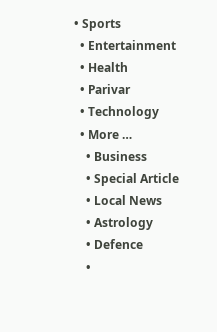• Sports
  • Entertainment
  • Health
  • Parivar
  • Technology
  • More …
    • Business
    • Special Article
    • Local News
    • Astrology
    • Defence
    •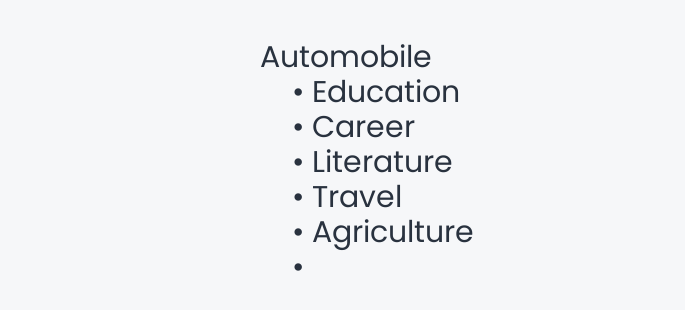Automobile
    • Education
    • Career
    • Literature
    • Travel
    • Agriculture
    •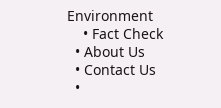Environment
    • Fact Check
  • About Us
  • Contact Us
  •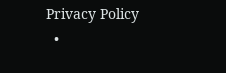Privacy Policy
  •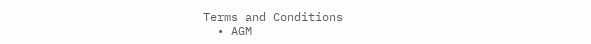Terms and Conditions
  • AGM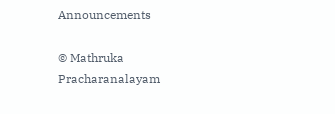Announcements

© Mathruka Pracharanalayam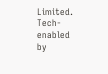Limited.
Tech-enabled by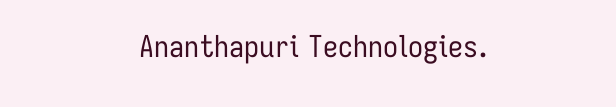Ananthapuri Technologies.